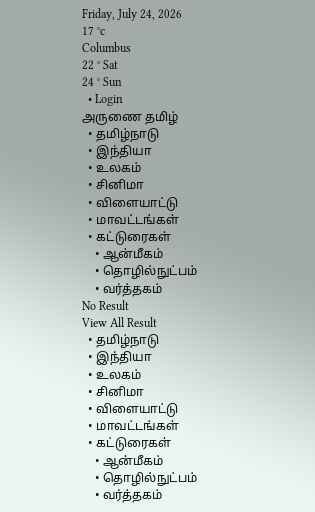Friday, July 24, 2026
17 °c
Columbus
22 ° Sat
24 ° Sun
  • Login
அருணை தமிழ்
  • தமிழ்நாடு
  • இந்தியா
  • உலகம்
  • சினிமா
  • விளையாட்டு
  • மாவட்டங்கள்
  • கட்டுரைகள்
    • ஆன்மீகம்
    • தொழில்நுட்பம்
    • வர்த்தகம்
No Result
View All Result
  • தமிழ்நாடு
  • இந்தியா
  • உலகம்
  • சினிமா
  • விளையாட்டு
  • மாவட்டங்கள்
  • கட்டுரைகள்
    • ஆன்மீகம்
    • தொழில்நுட்பம்
    • வர்த்தகம்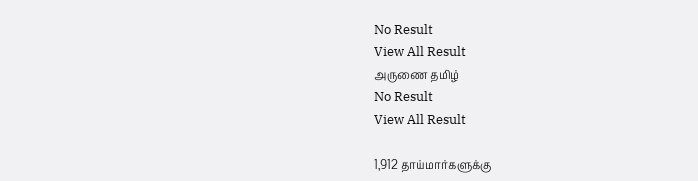No Result
View All Result
அருணை தமிழ்
No Result
View All Result

1,912 தாய்மார்களுக்கு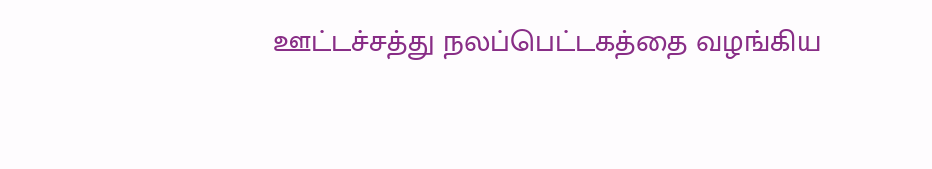ஊட்டச்சத்து நலப்பெட்டகத்தை வழங்கிய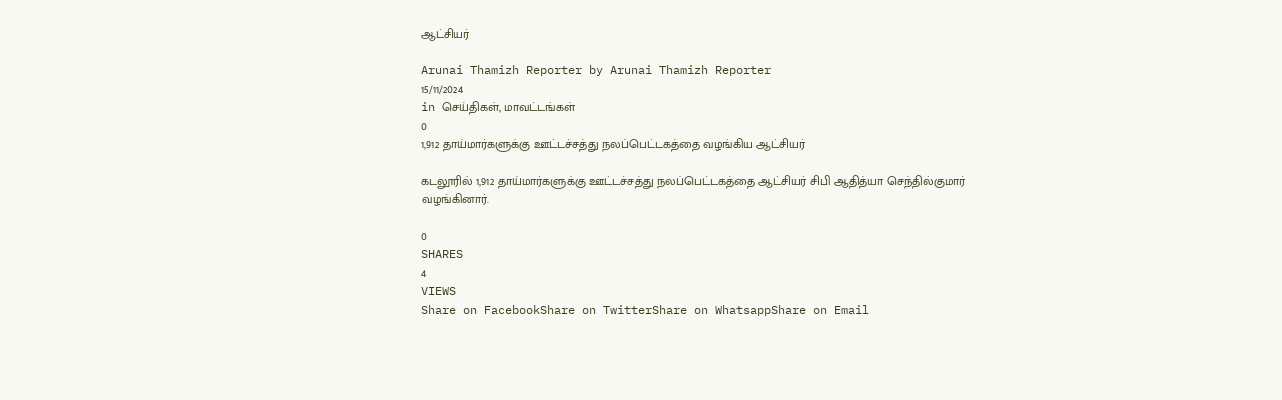ஆட்சியர்

Arunai Thamizh Reporter by Arunai Thamizh Reporter
15/11/2024
in செய்திகள், மாவட்டங்கள்
0
1,912 தாய்மார்களுக்கு ஊட்டச்சத்து நலப்பெட்டகத்தை வழங்கிய ஆட்சியர்

கடலூரில் 1,912 தாய்மார்களுக்கு ஊட்டச்சத்து நலப்பெட்டகத்தை ஆட்சியர் சிபி ஆதித்யா செந்தில்குமார் வழங்கினார்.

0
SHARES
4
VIEWS
Share on FacebookShare on TwitterShare on WhatsappShare on Email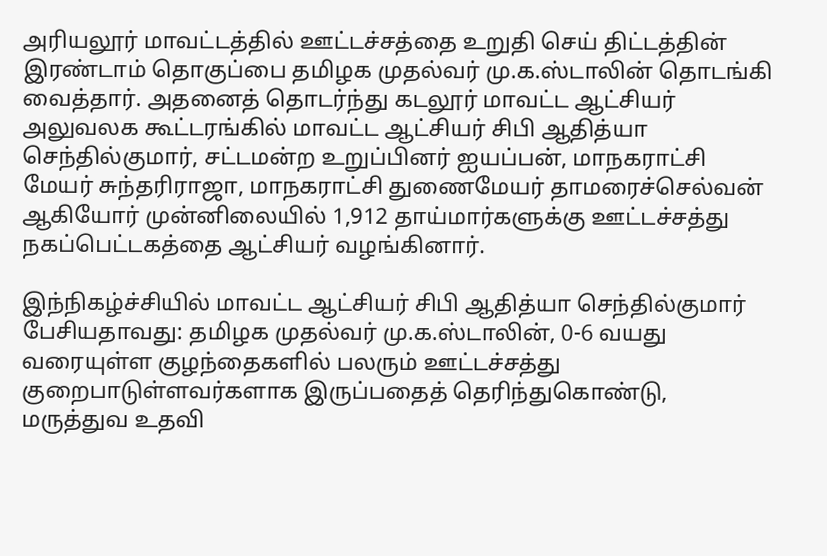அரியலூர் மாவட்டத்தில் ஊட்டச்சத்தை உறுதி செய் திட்டத்தின் இரண்டாம் தொகுப்பை தமிழக முதல்வர் மு.க.ஸ்டாலின் தொடங்கி வைத்தார். அதனைத் தொடர்ந்து கடலூர் மாவட்ட ஆட்சியர் அலுவலக கூட்டரங்கில் மாவட்ட ஆட்சியர் சிபி ஆதித்யா செந்தில்குமார், சட்டமன்ற உறுப்பினர் ஐயப்பன், மாநகராட்சி மேயர் சுந்தரிராஜா, மாநகராட்சி துணைமேயர் தாமரைச்செல்வன் ஆகியோர் முன்னிலையில் 1,912 தாய்மார்களுக்கு ஊட்டச்சத்து நகப்பெட்டகத்தை ஆட்சியர் வழங்கினார்.

இந்நிகழ்ச்சியில் மாவட்ட ஆட்சியர் சிபி ஆதித்யா செந்தில்குமார் பேசியதாவது: தமிழக முதல்வர் மு.க.ஸ்டாலின், 0-6 வயது வரையுள்ள குழந்தைகளில் பலரும் ஊட்டச்சத்து குறைபாடுள்ளவர்களாக இருப்பதைத் தெரிந்துகொண்டு, மருத்துவ உதவி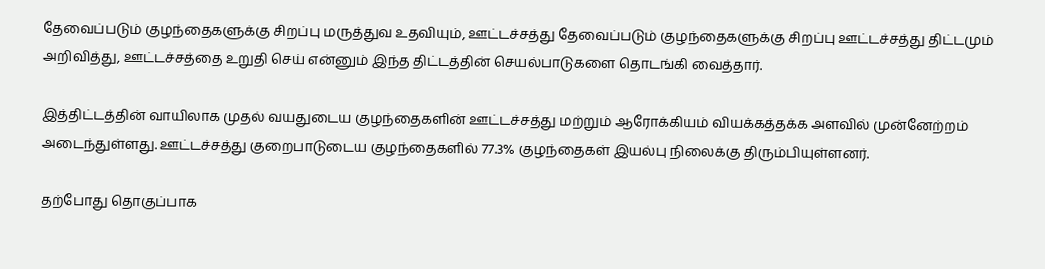தேவைப்படும் குழந்தைகளுக்கு சிறப்பு மருத்துவ உதவியும், ஊட்டச்சத்து தேவைப்படும் குழந்தைகளுக்கு சிறப்பு ஊட்டச்சத்து திட்டமும் அறிவித்து, ஊட்டச்சத்தை உறுதி செய் என்னும் இந்த திட்டத்தின் செயல்பாடுகளை தொடங்கி வைத்தார்.

இத்திட்டத்தின் வாயிலாக முதல் வயதுடைய குழந்தைகளின் ஊட்டச்சத்து மற்றும் ஆரோக்கியம் வியக்கத்தக்க அளவில் முன்னேற்றம் அடைந்துள்ளது. ஊட்டச்சத்து குறைபாடுடைய குழந்தைகளில் 77.3% குழந்தைகள் இயல்பு நிலைக்கு திரும்பியுள்ளனர்.

தற்போது தொகுப்பாக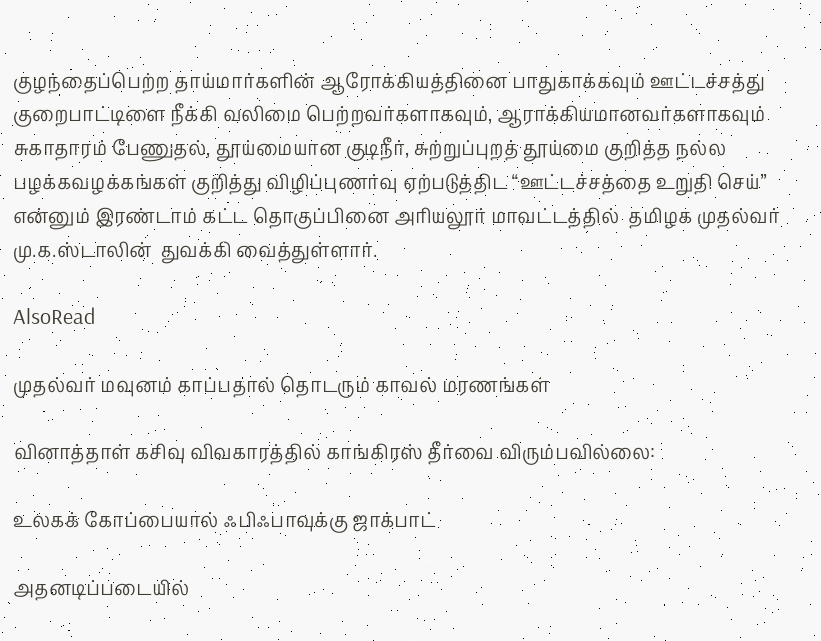குழந்தைப்பெற்ற தாய்மார்களின் ஆரோக்கியத்தினை பாதுகாக்கவும் ஊட்டச்சத்து குறைபாட்டிளை நீக்கி வலிமை பெற்றவர்களாகவும், ஆராக்கியமானவர்களாகவும் சுகாதாரம் பேணுதல், தூய்மையான குடிநீர், சுற்றுப்புறத் தூய்மை குறித்த நல்ல பழக்கவழக்கங்கள் குறித்து விழிப்புணர்வு ஏற்படுத்திட “ஊட்டச்சத்தை உறுதி செய்” என்னும் இரண்டாம் கட்ட தொகுப்பினை அரியலூர் மாவட்டத்தில்  தமிழக முதல்வர் மு.க.ஸ்டாலின்  துவக்கி வைத்துள்ளார்.

AlsoRead

முதல்வர் மவுனம் காப்பதால் தொடரும் காவல் மரணங்கள்

வினாத்தாள் கசிவு விவகாரத்தில் காங்கிரஸ் தீர்வை விரும்பவில்லை:

உலகக் கோப்பையால் ஃபிஃபாவுக்கு ஜாக்பாட்

அதனடிப்படையில்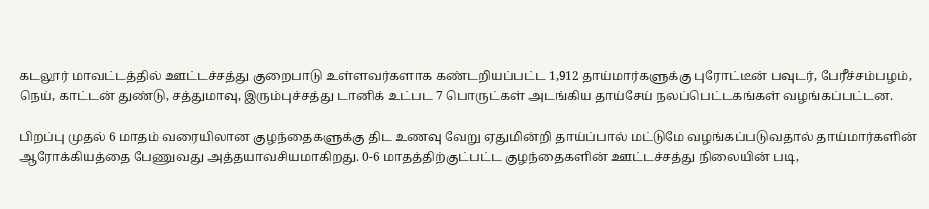கடலூர் மாவட்டத்தில் ஊட்டச்சத்து குறைபாடு உள்ளவர்களாக கண்டறியப்பட்ட 1,912 தாய்மார்களுக்கு புரோட்டீன் பவுடர், பேரீச்சம்பழம், நெய், காட்டன் துண்டு, சத்துமாவு, இரும்புச்சத்து டானிக் உட்பட 7 பொருட்கள் அடங்கிய தாய்சேய் நலப்பெட்டகங்கள் வழங்கப்பட்டன.

பிறப்பு முதல் 6 மாதம் வரையிலான குழந்தைகளுக்கு திட உணவு வேறு ஏதுமின்றி தாய்ப்பால் மட்டுமே வழங்கப்படுவதால் தாய்மார்களின் ஆரோக்கியத்தை பேணுவது அத்தயாவசியமாகிறது. 0-6 மாதத்திற்குட்பட்ட குழந்தைகளின் ஊட்டச்சத்து நிலையின் படி,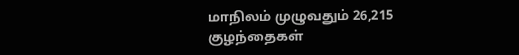மாநிலம் முழுவதும் 26,215 குழந்தைகள்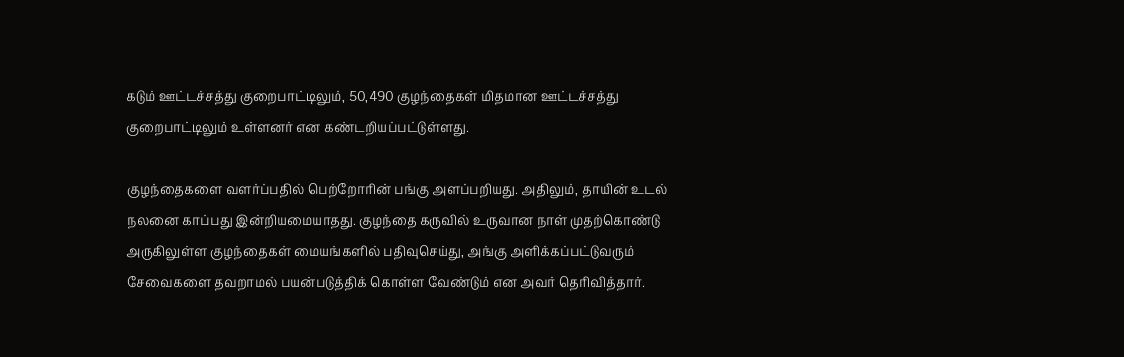கடும் ஊட்டச்சத்து குறைபாட்டிலும், 50,490 குழந்தைகள் மிதமான ஊட்டச்சத்து குறைபாட்டிலும் உள்ளனர் என கண்டறியப்பட்டுள்ளது.

குழந்தைகளை வளர்ப்பதில் பெற்றோரின் பங்கு அளப்பறியது. அதிலும், தாயின் உடல் நலனை காப்பது இன்றியமையாதது. குழந்தை கருவில் உருவான நாள் முதற்கொண்டு அருகிலுள்ள குழந்தைகள் மையங்களில் பதிவுசெய்து, அங்கு அளிக்கப்பட்டுவரும் சேவைகளை தவறாமல் பயன்படுத்திக் கொள்ள வேண்டும் என அவர் தெரிவித்தார்.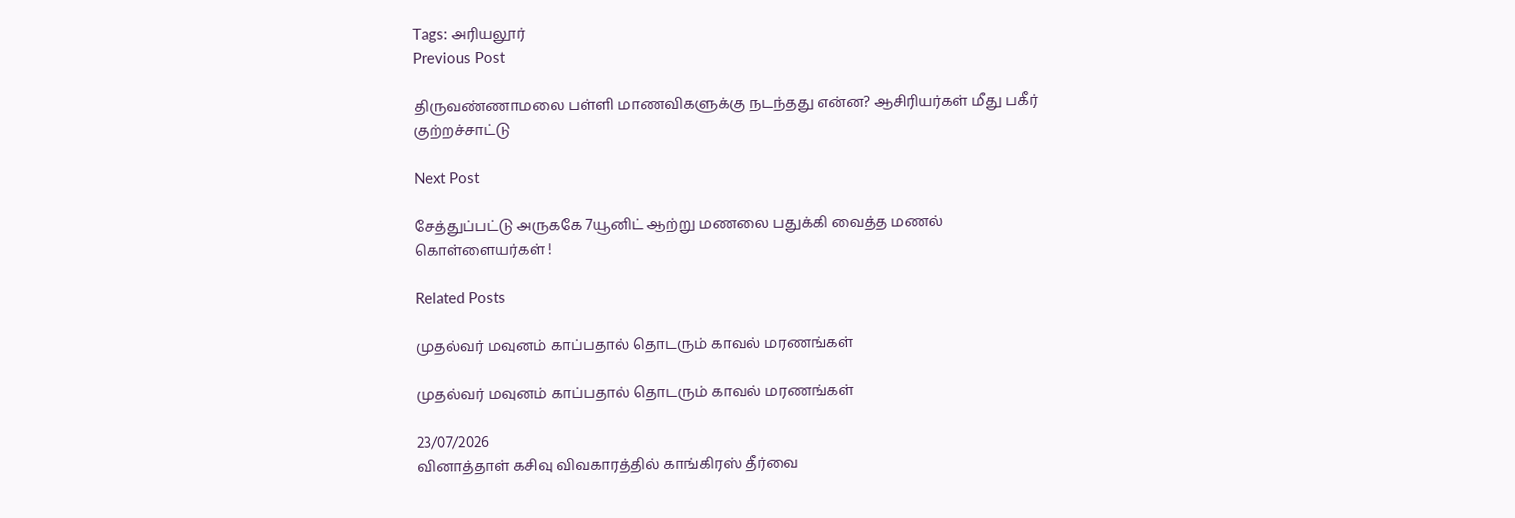Tags: அரியலூர்
Previous Post

திருவண்ணாமலை பள்ளி மாணவிகளுக்கு நடந்தது என்ன? ஆசிரியர்கள் மீது பகீர் குற்றச்சாட்டு

Next Post

சேத்துப்பட்டு அருககே 7யூனிட் ஆற்று மணலை பதுக்கி வைத்த மணல் கொள்ளையர்கள் !

Related Posts

முதல்வர் மவுனம் காப்பதால் தொடரும் காவல் மரணங்கள்

முதல்வர் மவுனம் காப்பதால் தொடரும் காவல் மரணங்கள்

23/07/2026
வினாத்தாள் கசிவு விவகாரத்தில் காங்கிரஸ் தீர்வை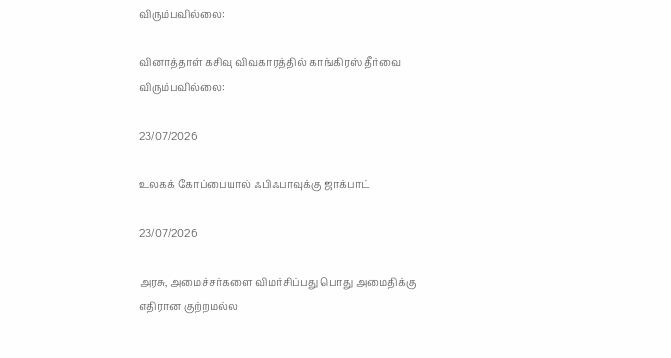விரும்பவில்லை:

வினாத்தாள் கசிவு விவகாரத்தில் காங்கிரஸ் தீர்வை விரும்பவில்லை:

23/07/2026

உலகக் கோப்பையால் ஃபிஃபாவுக்கு ஜாக்பாட்

23/07/2026

அரசு, அமைச்சர்களை விமர்சிப்பது பொது அமைதிக்கு எதிரான குற்றமல்ல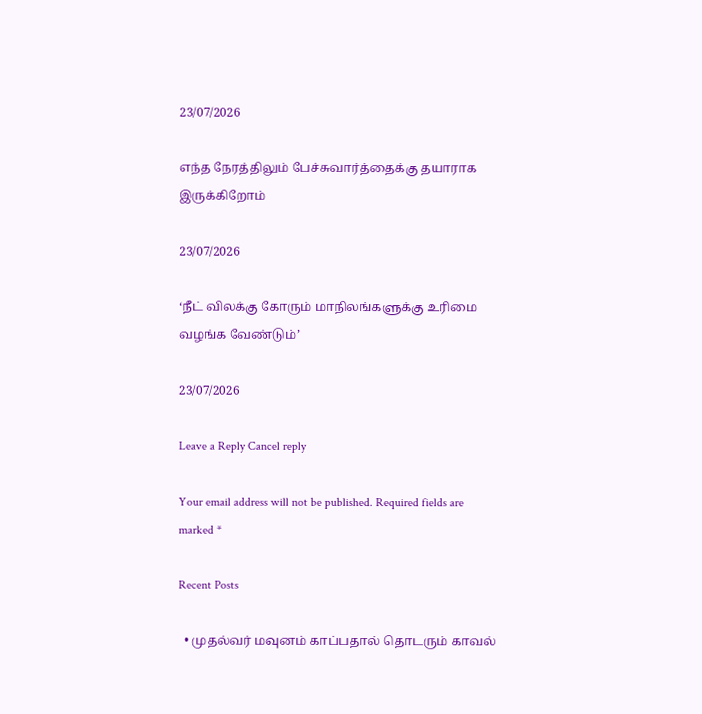23/07/2026

எந்த நேரத்திலும் பேச்சுவார்த்தைக்கு தயாராக இருக்கிறோம்

23/07/2026

‘நீட் விலக்கு கோரும் மாநிலங்களுக்கு உரிமை வழங்க வேண்டும்’

23/07/2026

Leave a Reply Cancel reply

Your email address will not be published. Required fields are marked *

Recent Posts

  • முதல்வர் மவுனம் காப்பதால் தொடரும் காவல்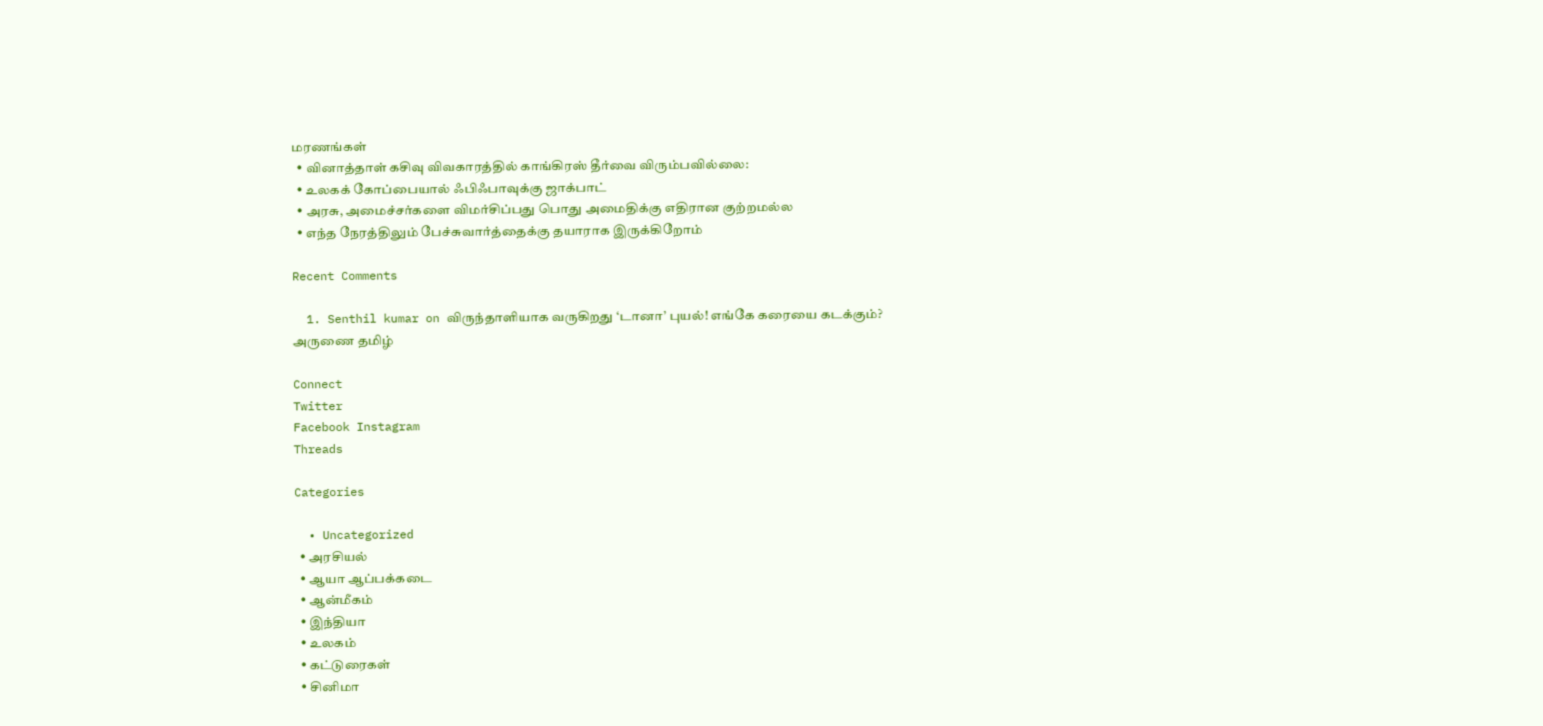மரணங்கள்
  • வினாத்தாள் கசிவு விவகாரத்தில் காங்கிரஸ் தீர்வை விரும்பவில்லை:
  • உலகக் கோப்பையால் ஃபிஃபாவுக்கு ஜாக்பாட்
  • அரசு, அமைச்சர்களை விமர்சிப்பது பொது அமைதிக்கு எதிரான குற்றமல்ல
  • எந்த நேரத்திலும் பேச்சுவார்த்தைக்கு தயாராக இருக்கிறோம்

Recent Comments

  1. Senthil kumar on விருந்தாளியாக வருகிறது ‘டானா’ புயல்! எங்கே கரையை கடக்கும்?
அருணை தமிழ்

Connect
Twitter
Facebook Instagram
Threads

Categories

  • Uncategorized
  • அரசியல்
  • ஆயா ஆப்பக்கடை
  • ஆன்மீகம்
  • இந்தியா
  • உலகம்
  • கட்டுரைகள்
  • சினிமா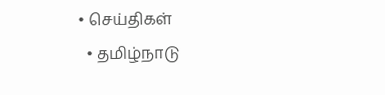• செய்திகள்
  • தமிழ்நாடு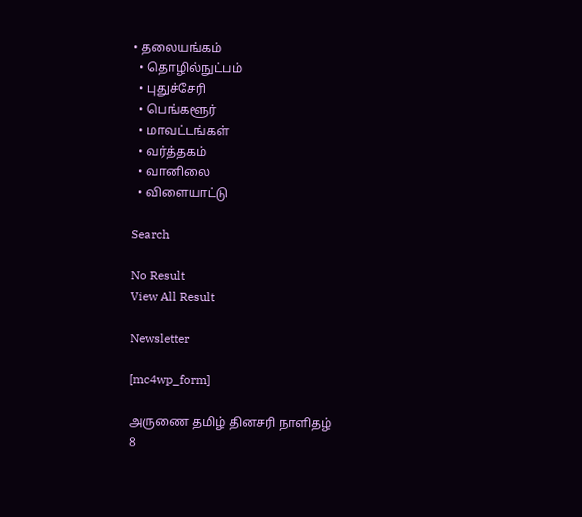• தலையங்கம்
  • தொழில்நுட்பம்
  • புதுச்சேரி
  • பெங்களூர்
  • மாவட்டங்கள்
  • வர்த்தகம்
  • வானிலை
  • விளையாட்டு

Search

No Result
View All Result

Newsletter

[mc4wp_form]

அருணை தமிழ் தினசரி நாளிதழ்
8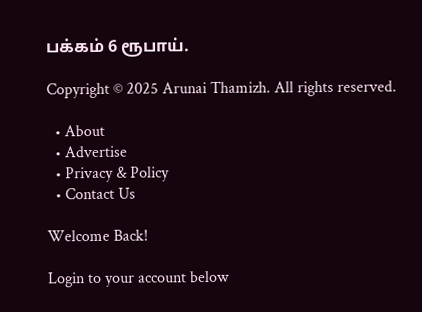பக்கம் 6 ரூபாய்.

Copyright © 2025 Arunai Thamizh. All rights reserved.

  • About
  • Advertise
  • Privacy & Policy
  • Contact Us

Welcome Back!

Login to your account below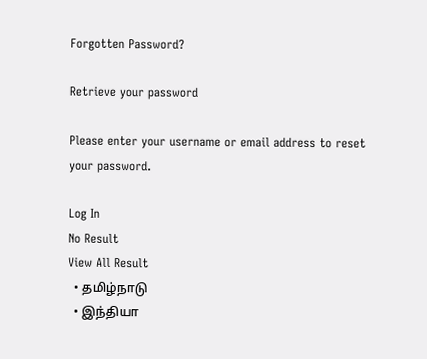Forgotten Password?

Retrieve your password

Please enter your username or email address to reset your password.

Log In
No Result
View All Result
  • தமிழ்நாடு
  • இந்தியா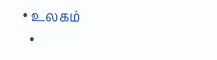• உலகம்
  •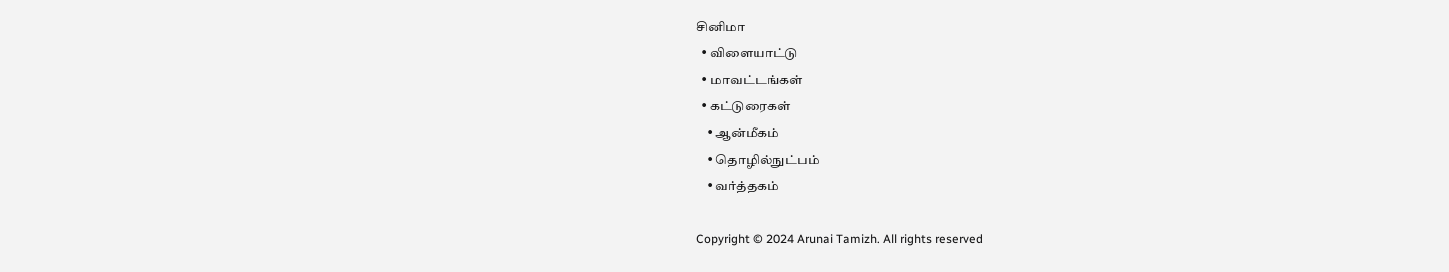சினிமா
  • விளையாட்டு
  • மாவட்டங்கள்
  • கட்டுரைகள்
    • ஆன்மீகம்
    • தொழில்நுட்பம்
    • வர்த்தகம்

Copyright © 2024 Arunai Tamizh. All rights reserved